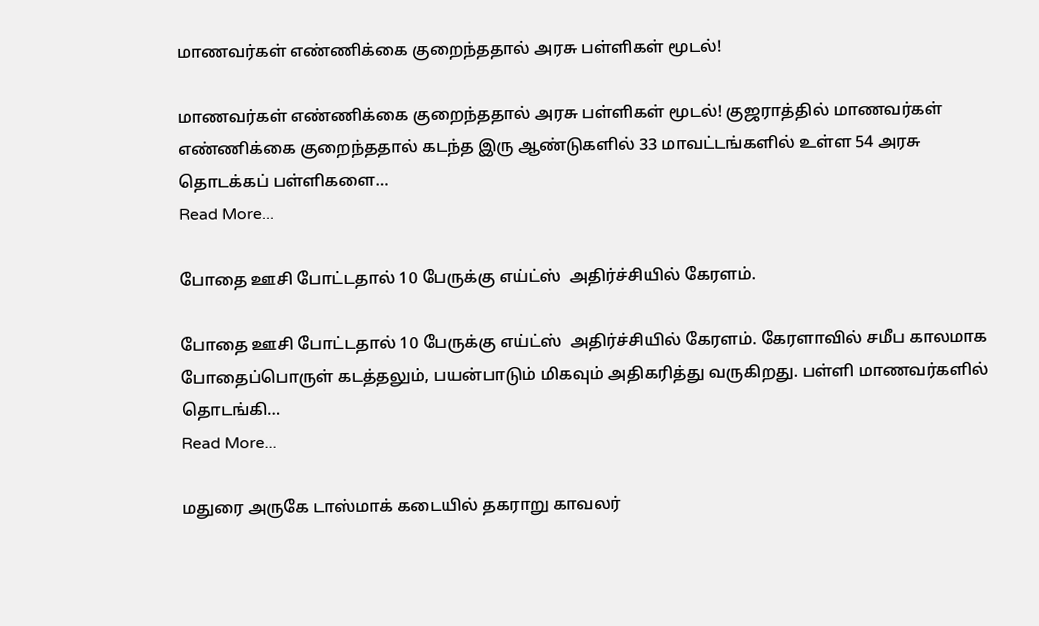மாணவர்கள் எண்ணிக்கை குறைந்ததால் அரசு பள்ளிகள் மூடல்!

மாணவர்கள் எண்ணிக்கை குறைந்ததால் அரசு பள்ளிகள் மூடல்! குஜராத்தில் மாணவர்கள் எண்ணிக்கை குறைந்ததால் கடந்த இரு ஆண்டுகளில் 33 மாவட்டங்களில் உள்ள 54 அரசு தொடக்கப் பள்ளிகளை…
Read More...

போதை ஊசி போட்டதால் 10 பேருக்கு எய்ட்ஸ்  அதிர்ச்சியில் கேரளம்.

போதை ஊசி போட்டதால் 10 பேருக்கு எய்ட்ஸ்  அதிர்ச்சியில் கேரளம். கேரளாவில் சமீப காலமாக போதைப்பொருள் கடத்தலும், பயன்பாடும் மிகவும் அதிகரித்து வருகிறது. பள்ளி மாணவர்களில் தொடங்கி…
Read More...

மதுரை அருகே டாஸ்மாக் கடையில் தகராறு காவலர்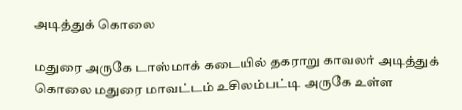அடித்துக் கொலை

மதுரை அருகே டாஸ்மாக் கடையில் தகராறு காவலர் அடித்துக் கொலை மதுரை மாவட்டம் உசிலம்பட்டி அருகே உள்ள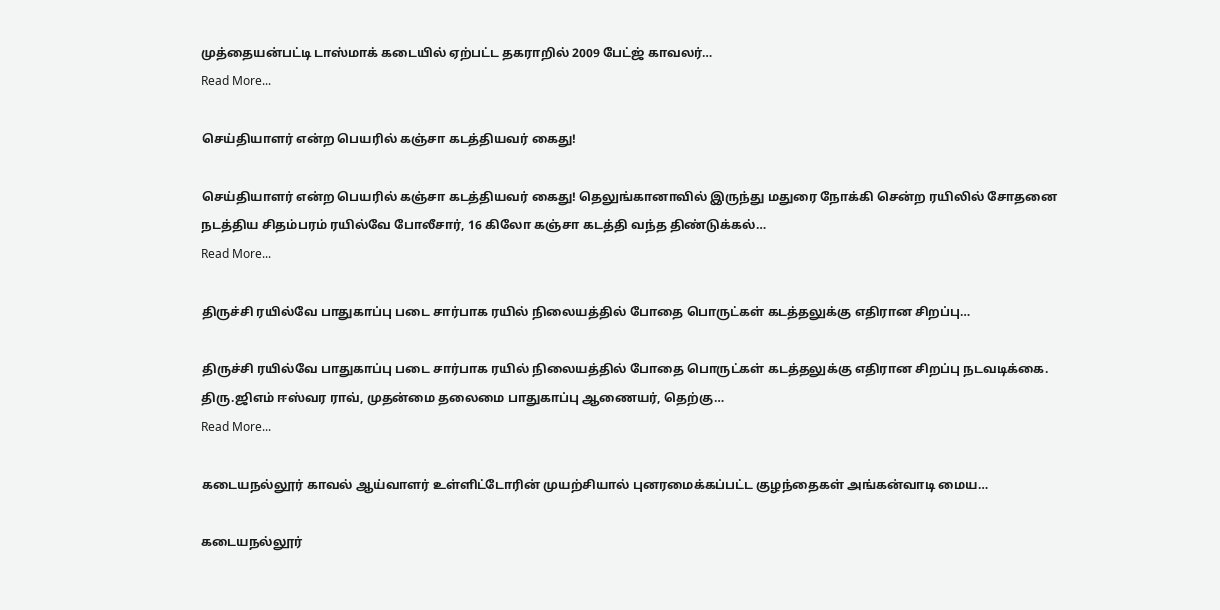முத்தையன்பட்டி டாஸ்மாக் கடையில் ஏற்பட்ட தகராறில் 2009 பேட்ஜ் காவலர்…
Read More...

செய்தியாளர் என்ற பெயரில் கஞ்சா கடத்தியவர் கைது!

செய்தியாளர் என்ற பெயரில் கஞ்சா கடத்தியவர் கைது! தெலுங்கானாவில் இருந்து மதுரை நோக்கி சென்ற ரயிலில் சோதனை நடத்திய சிதம்பரம் ரயில்வே போலீசார், 16 கிலோ கஞ்சா கடத்தி வந்த திண்டுக்கல்…
Read More...

திருச்சி ரயில்வே பாதுகாப்பு படை சார்பாக ரயில் நிலையத்தில் போதை பொருட்கள் கடத்தலுக்கு எதிரான சிறப்பு…

திருச்சி ரயில்வே பாதுகாப்பு படை சார்பாக ரயில் நிலையத்தில் போதை பொருட்கள் கடத்தலுக்கு எதிரான சிறப்பு நடவடிக்கை. திரு.ஜிஎம் ஈஸ்வர ராவ், முதன்மை தலைமை பாதுகாப்பு ஆணையர், தெற்கு…
Read More...

கடையநல்லூர் காவல் ஆய்வாளர் உள்ளிட்டோரின் முயற்சியால் புனரமைக்கப்பட்ட குழந்தைகள் அங்கன்வாடி மைய…

கடையநல்லூர்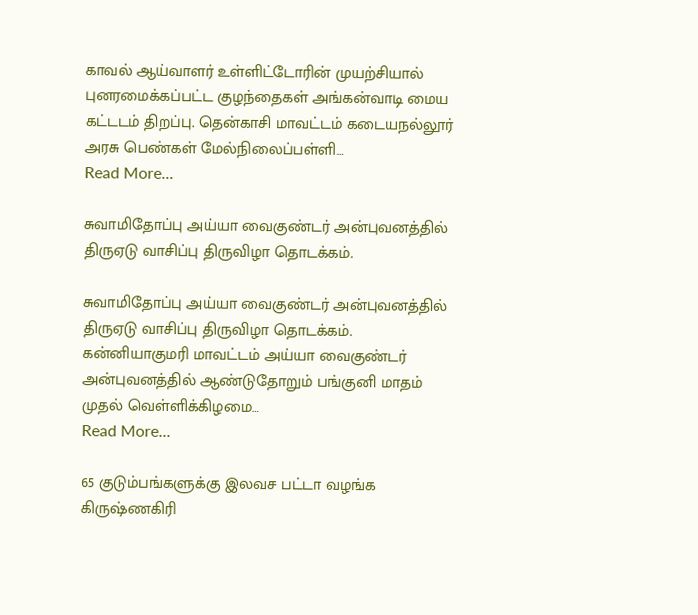காவல் ஆய்வாளர் உள்ளிட்டோரின் முயற்சியால் புனரமைக்கப்பட்ட குழந்தைகள் அங்கன்வாடி மைய கட்டடம் திறப்பு. தென்காசி மாவட்டம் கடையநல்லூர் அரசு பெண்கள் மேல்நிலைப்பள்ளி…
Read More...

சுவாமிதோப்பு அய்யா வைகுண்டர் அன்புவனத்தில் திருஏடு வாசிப்பு திருவிழா தொடக்கம்.

சுவாமிதோப்பு அய்யா வைகுண்டர் அன்புவனத்தில் திருஏடு வாசிப்பு திருவிழா தொடக்கம். கன்னியாகுமரி மாவட்டம் அய்யா வைகுண்டர் அன்புவனத்தில் ஆண்டுதோறும் பங்குனி மாதம் முதல் வெள்ளிக்கிழமை…
Read More...

65 குடும்பங்களுக்கு இலவச பட்டா வழங்க கிருஷ்ணகிரி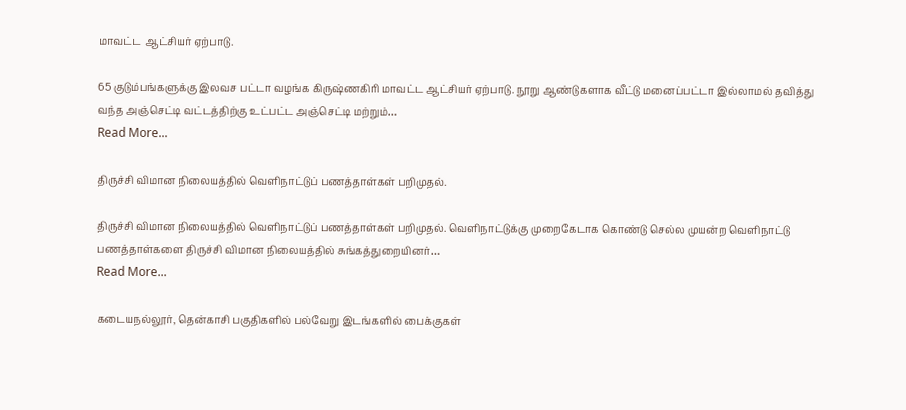மாவட்ட  ஆட்சியர் ஏற்பாடு.

65 குடும்பங்களுக்கு இலவச பட்டா வழங்க கிருஷ்ணகிரி மாவட்ட ஆட்சியர் ஏற்பாடு. நூறு ஆண்டுகளாக வீட்டு மனைப்பட்டா இல்லாமல் தவித்து வந்த அஞ்செட்டி வட்டத்திற்கு உட்பட்ட அஞ்செட்டி மற்றும்…
Read More...

திருச்சி விமான நிலையத்தில் வெளிநாட்டுப் பணத்தாள்கள் பறிமுதல்.

திருச்சி விமான நிலையத்தில் வெளிநாட்டுப் பணத்தாள்கள் பறிமுதல். வெளிநாட்டுக்கு முறைகேடாக கொண்டு செல்ல முயன்ற வெளிநாட்டு பணத்தாள்களை திருச்சி விமான நிலையத்தில் சுங்கத்துறையினர்…
Read More...

கடையநல்லூர், தென்காசி பகுதிகளில் பல்வேறு இடங்களில் பைக்குகள்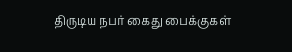திருடிய நபர் கைது பைக்குகள்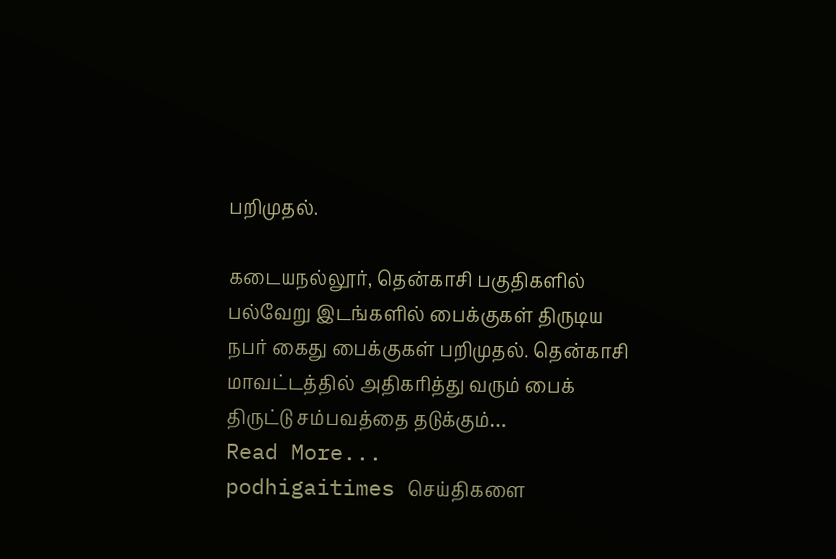பறிமுதல்.

கடையநல்லூர், தென்காசி பகுதிகளில் பல்வேறு இடங்களில் பைக்குகள் திருடிய நபர் கைது பைக்குகள் பறிமுதல். தென்காசி மாவட்டத்தில் அதிகரித்து வரும் பைக் திருட்டு சம்பவத்தை தடுக்கும்…
Read More...
podhigaitimes செய்திகளை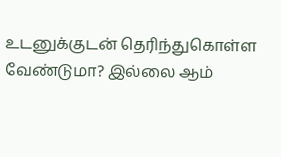உடனுக்குடன் தெரிந்துகொள்ள வேண்டுமா? இல்லை ஆம்